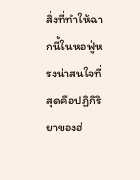สิ่งที่ทำให้ฉากนี้ในหอฟู่หรงน่าสนใจที่สุดคือปฏิกิริยาของฮ่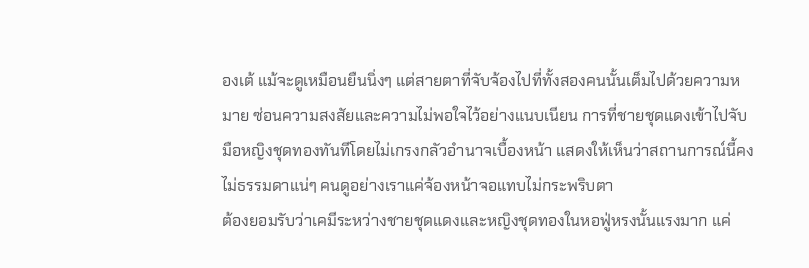องเต้ แม้จะดูเหมือนยืนนิ่งๆ แต่สายตาที่จับจ้องไปที่ทั้งสองคนนั้นเต็มไปด้วยความหมาย ซ่อนความสงสัยและความไม่พอใจไว้อย่างแนบเนียน การที่ชายชุดแดงเข้าไปจับมือหญิงชุดทองทันทีโดยไม่เกรงกลัวอำนาจเบื้องหน้า แสดงให้เห็นว่าสถานการณ์นี้คงไม่ธรรมดาแน่ๆ คนดูอย่างเราแค่จ้องหน้าจอแทบไม่กระพริบตา
ต้องยอมรับว่าเคมีระหว่างชายชุดแดงและหญิงชุดทองในหอฟู่หรงนั้นแรงมาก แค่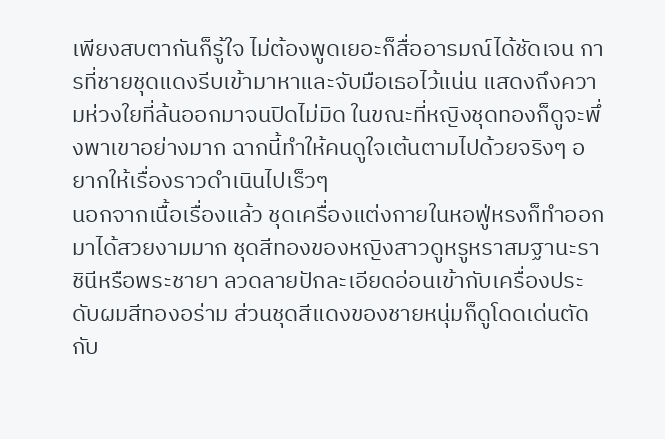เพียงสบตากันก็รู้ใจ ไม่ต้องพูดเยอะก็สื่ออารมณ์ได้ชัดเจน การที่ชายชุดแดงรีบเข้ามาหาและจับมือเธอไว้แน่น แสดงถึงความห่วงใยที่ล้นออกมาจนปิดไม่มิด ในขณะที่หญิงชุดทองก็ดูจะพึ่งพาเขาอย่างมาก ฉากนี้ทำให้คนดูใจเต้นตามไปด้วยจริงๆ อยากให้เรื่องราวดำเนินไปเร็วๆ
นอกจากเนื้อเรื่องแล้ว ชุดเครื่องแต่งกายในหอฟู่หรงก็ทำออกมาได้สวยงามมาก ชุดสีทองของหญิงสาวดูหรูหราสมฐานะราชินีหรือพระชายา ลวดลายปักละเอียดอ่อนเข้ากับเครื่องประดับผมสีทองอร่าม ส่วนชุดสีแดงของชายหนุ่มก็ดูโดดเด่นตัดกับ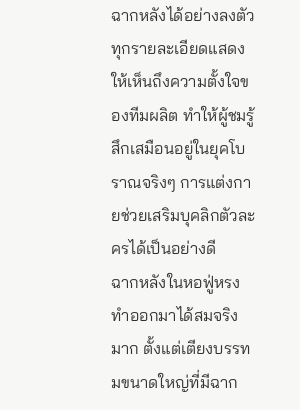ฉากหลังได้อย่างลงตัว ทุกรายละเอียดแสดงให้เห็นถึงความตั้งใจของทีมผลิต ทำให้ผู้ชมรู้สึกเสมือนอยู่ในยุคโบราณจริงๆ การแต่งกายช่วยเสริมบุคลิกตัวละครได้เป็นอย่างดี
ฉากหลังในหอฟู่หรงทำออกมาได้สมจริงมาก ตั้งแต่เตียงบรรทมขนาดใหญ่ที่มีฉาก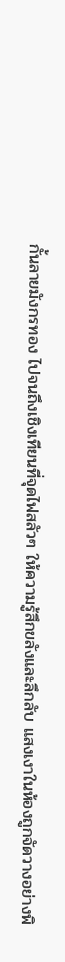กั้นลายมังกรทอง ไปจนถึงเชิงเทียนที่จุดไฟสลัวๆ ให้ความรู้สึกขลังและลึกลับ แสงเงาในห้องถูกจัดวางอย่างพิ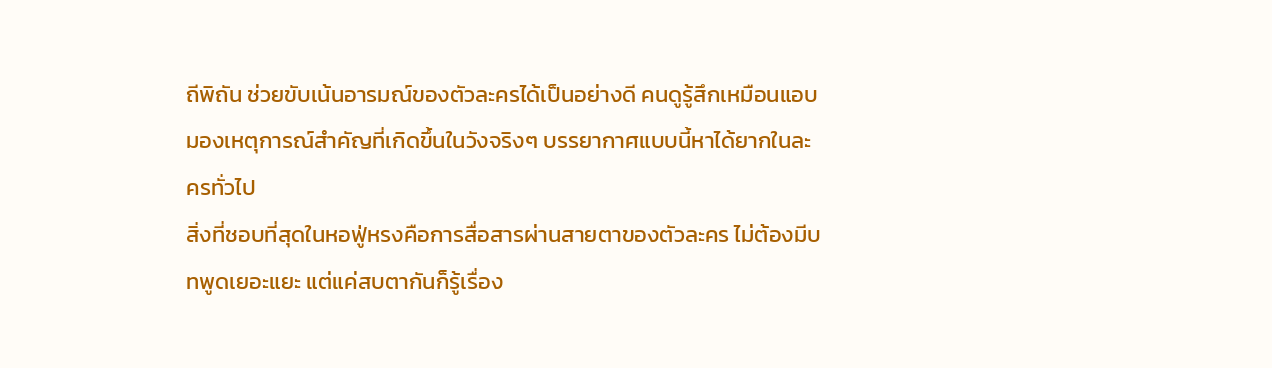ถีพิถัน ช่วยขับเน้นอารมณ์ของตัวละครได้เป็นอย่างดี คนดูรู้สึกเหมือนแอบมองเหตุการณ์สำคัญที่เกิดขึ้นในวังจริงๆ บรรยากาศแบบนี้หาได้ยากในละครทั่วไป
สิ่งที่ชอบที่สุดในหอฟู่หรงคือการสื่อสารผ่านสายตาของตัวละคร ไม่ต้องมีบทพูดเยอะแยะ แต่แค่สบตากันก็รู้เรื่อง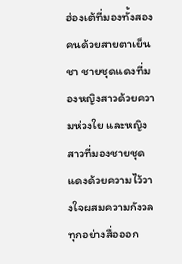ฮ่องเต้ที่มองทั้งสองคนด้วยสายตาเย็นชา ชายชุดแดงที่มองหญิงสาวด้วยความห่วงใย และหญิงสาวที่มองชายชุดแดงด้วยความไว้วางใจผสมความกังวล ทุกอย่างสื่อออก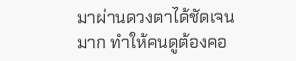มาผ่านดวงตาได้ชัดเจนมาก ทำให้คนดูต้องคอ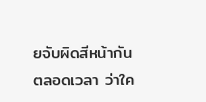ยจับผิดสีหน้ากันตลอดเวลา ว่าใค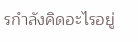รกำลังคิดอะไรอยู่